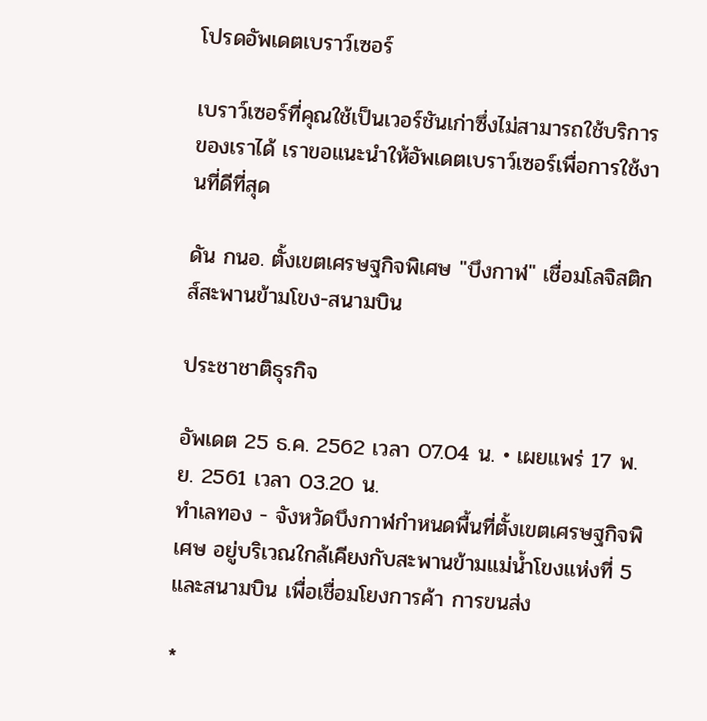โปรดอัพเดตเบราว์เซอร์

เบราว์เซอร์ที่คุณใช้เป็นเวอร์ชันเก่าซึ่งไม่สามารถใช้บริการของเราได้ เราขอแนะนำให้อัพเดตเบราว์เซอร์เพื่อการใช้งานที่ดีที่สุด

ดัน กนอ. ตั้งเขตเศรษฐกิจพิเศษ "บึงกาฬ" เชื่อมโลจิสติกส์สะพานข้ามโขง-สนามบิน

ประชาชาติธุรกิจ

อัพเดต 25 ธ.ค. 2562 เวลา 07.04 น. • เผยแพร่ 17 พ.ย. 2561 เวลา 03.20 น.
ทำเลทอง - จังหวัดบึงกาฬกำหนดพื้นที่ตั้งเขตเศรษฐกิจพิเศษ อยู่บริเวณใกล้เคียงกับสะพานข้ามแม่น้ำโขงแห่งที่ 5 และสนามบิน เพื่อเชื่อมโยงการค้า การขนส่ง

*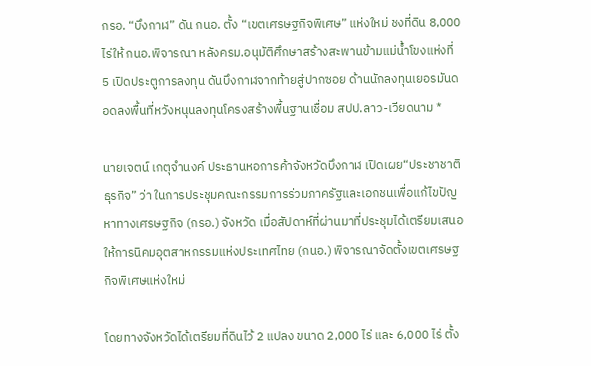กรอ. “บึงกาฬ” ดัน กนอ. ตั้ง “เขตเศรษฐกิจพิเศษ” แห่งใหม่ ชงที่ดิน 8,000 ไร่ให้ กนอ.พิจารณา หลังครม.อนุมัติศึกษาสร้างสะพานข้ามแม่น้ำโขงแห่งที่ 5 เปิดประตูการลงทุน ดันบึงกาฬจากท้ายสู่ปากซอย ด้านนักลงทุนเยอรมันดอดลงพื้นที่หวังหนุนลงทุนโครงสร้างพื้นฐานเชื่อม สปป.ลาว-เวียดนาม *

นายเจตน์ เกตุจำนงค์ ประธานหอการค้าจังหวัดบึงกาฬ เปิดเผย“ประชาชาติธุรกิจ” ว่า ในการประชุมคณะกรรมการร่วมภาครัฐและเอกชนเพื่อแก้ไขปัญหาทางเศรษฐกิจ (กรอ.) จังหวัด เมื่อสัปดาห์ที่ผ่านมาที่ประชุมได้เตรียมเสนอให้การนิคมอุตสาหกรรมแห่งประเทศไทย (กนอ.) พิจารณาจัดตั้งเขตเศรษฐกิจพิเศษแห่งใหม่

โดยทางจังหวัดได้เตรียมที่ดินไว้ 2 แปลง ขนาด 2,000 ไร่ และ 6,000 ไร่ ตั้ง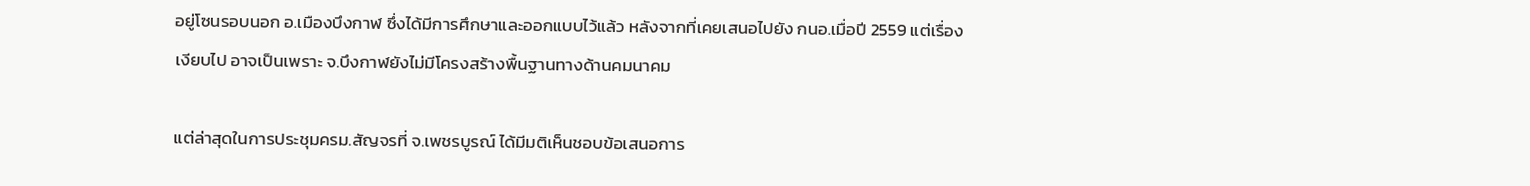อยู่โซนรอบนอก อ.เมืองบึงกาฬ ซึ่งได้มีการศึกษาและออกแบบไว้แล้ว หลังจากที่เคยเสนอไปยัง กนอ.เมื่อปี 2559 แต่เรื่องเงียบไป อาจเป็นเพราะ จ.บึงกาฬยังไม่มีโครงสร้างพื้นฐานทางด้านคมนาคม

แต่ล่าสุดในการประชุมครม.สัญจรที่ จ.เพชรบูรณ์ ได้มีมติเห็นชอบข้อเสนอการ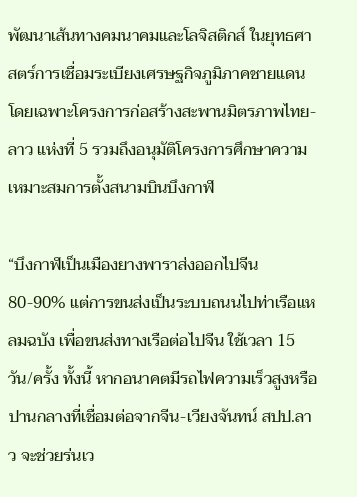พัฒนาเส้นทางคมนาคมและโลจิสติกส์ ในยุทธศาสตร์การเชื่อมระเบียงเศรษฐกิจภูมิภาคชายแดน โดยเฉพาะโครงการก่อสร้างสะพานมิตรภาพไทย-ลาว แห่งที่ 5 รวมถึงอนุมัติโครงการศึกษาความเหมาะสมการตั้งสนามบินบึงกาฬ

“บึงกาฬเป็นเมืองยางพาราส่งออกไปจีน 80-90% แต่การขนส่งเป็นระบบถนนไปท่าเรือแหลมฉบัง เพื่อขนส่งทางเรือต่อไปจีน ใช้เวลา 15 วัน/ครั้ง ทั้งนี้ หากอนาคตมีรถไฟความเร็วสูงหรือปานกลางที่เชื่อมต่อจากจีน-เวียงจันทน์ สปป.ลาว จะช่วยร่นเว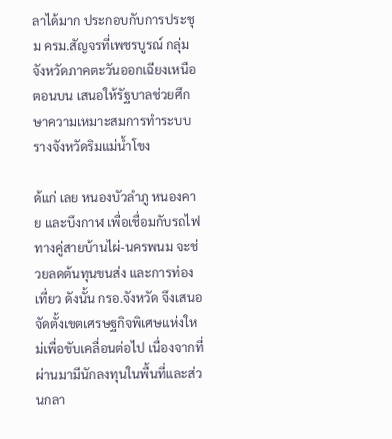ลาได้มาก ประกอบกับการประชุม ครม.สัญจรที่เพชรบูรณ์ กลุ่มจังหวัดภาคตะวันออกเฉียงเหนือตอนบน เสนอให้รัฐบาลช่วยศึกษาความเหมาะสมการทำระบบรางจังหวัดริมแม่น้ำโขง

ด้แก่ เลย หนองบัวลำภู หนองคาย และบึงกาฬ เพื่อเชื่อมกับรถไฟทางคู่สายบ้านไผ่-นครพนม จะช่วยลดต้นทุนขนส่ง และการท่องเที่ยว ดังนั้น กรอ.จังหวัด จึงเสนอจัดตั้งเขตเศรษฐกิจพิเศษแห่งใหม่เพื่อขับเคลื่อนต่อไป เนื่องจากที่ผ่านมามีนักลงทุนในพื้นที่และส่วนกลา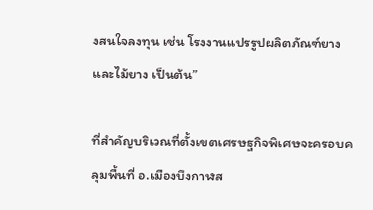งสนใจลงทุน เช่น โรงงานแปรรูปผลิตภัณฑ์ยางและไม้ยาง เป็นต้น”

ที่สำคัญบริเวณที่ตั้งเขตเศรษฐกิจพิเศษจะครอบคลุมพื้นที่ อ.เมืองบึงกาฬส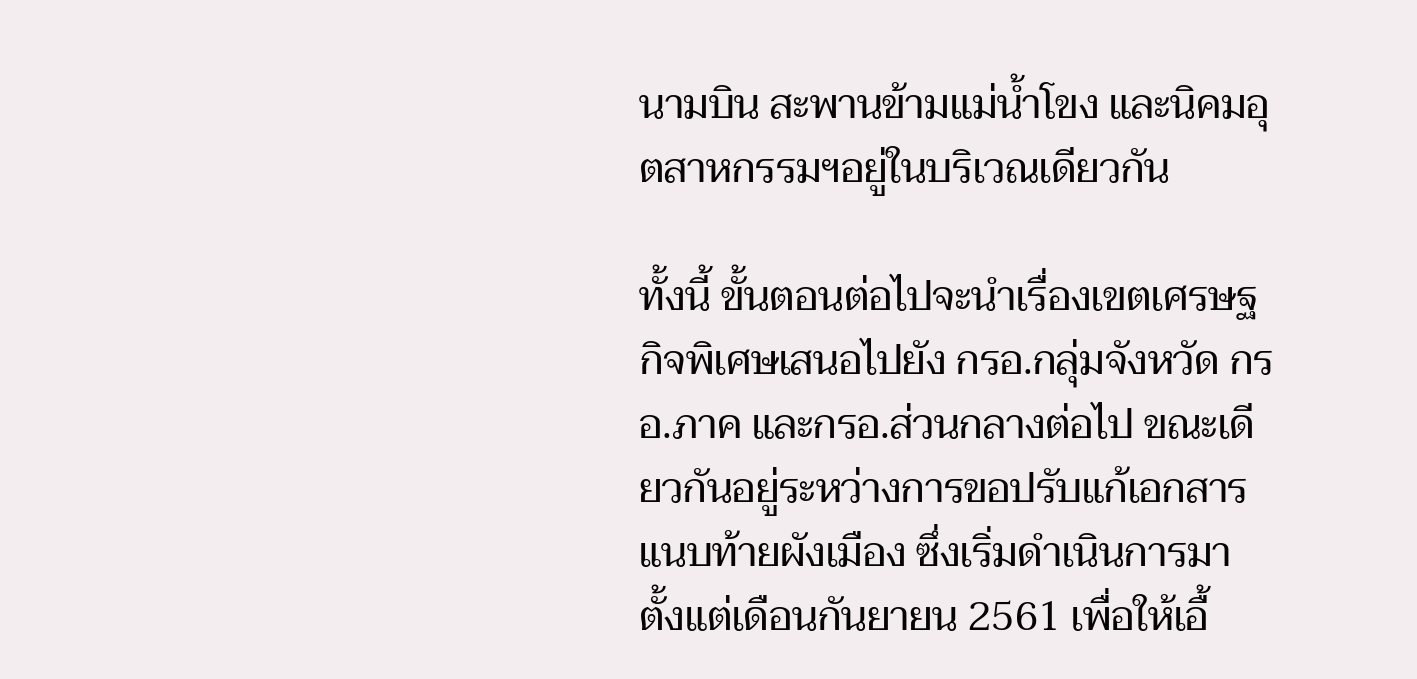นามบิน สะพานข้ามแม่น้ำโขง และนิคมอุตสาหกรรมฯอยู่ในบริเวณเดียวกัน

ทั้งนี้ ขั้นตอนต่อไปจะนำเรื่องเขตเศรษฐกิจพิเศษเสนอไปยัง กรอ.กลุ่มจังหวัด กรอ.ภาค และกรอ.ส่วนกลางต่อไป ขณะเดียวกันอยู่ระหว่างการขอปรับแก้เอกสารแนบท้ายผังเมือง ซึ่งเริ่มดำเนินการมาตั้งแต่เดือนกันยายน 2561 เพื่อให้เอื้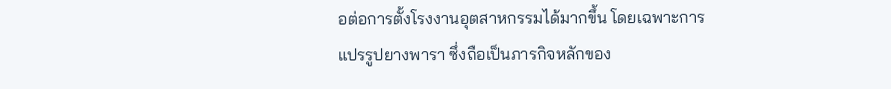อต่อการตั้งโรงงานอุตสาหกรรมได้มากขึ้น โดยเฉพาะการแปรรูปยางพารา ซึ่งถือเป็นภารกิจหลักของ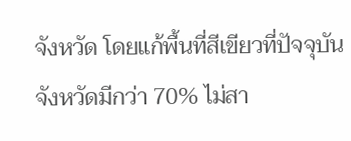จังหวัด โดยแก้พื้นที่สีเขียวที่ปัจจุบันจังหวัดมีกว่า 70% ไม่สา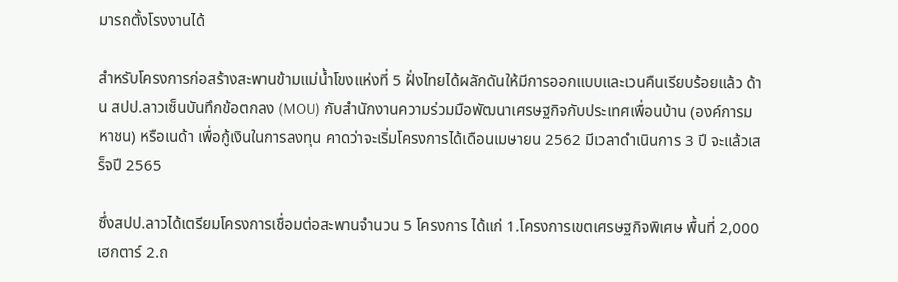มารถตั้งโรงงานได้

สำหรับโครงการก่อสร้างสะพานข้ามแม่น้ำโขงแห่งที่ 5 ฝั่งไทยได้ผลักดันให้มีการออกแบบและเวนคืนเรียบร้อยแล้ว ด้าน สปป.ลาวเซ็นบันทึกข้อตกลง (MOU) กับสำนักงานความร่วมมือพัฒนาเศรษฐกิจกับประเทศเพื่อนบ้าน (องค์การมหาชน) หรือเนด้า เพื่อกู้เงินในการลงทุน คาดว่าจะเริ่มโครงการได้เดือนเมษายน 2562 มีเวลาดำเนินการ 3 ปี จะแล้วเสร็จปี 2565

ซึ่งสปป.ลาวได้เตรียมโครงการเชื่อมต่อสะพานจำนวน 5 โครงการ ได้แก่ 1.โครงการเขตเศรษฐกิจพิเศษ พื้นที่ 2,000 เฮกตาร์ 2.ถ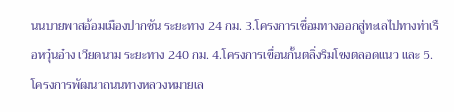นนบายพาสอ้อมเมืองปากซัน ระยะทาง 24 กม. 3.โครงการเชื่อมทางออกสู่ทะเลไปทางท่าเรือหวุ๋นอ๋าง เวียดนาม ระยะทาง 240 กม. 4.โครงการเขื่อนกั้นตลิ่งริมโขงตลอดแนว และ 5.โครงการพัฒนาถนนทางหลวงหมายเล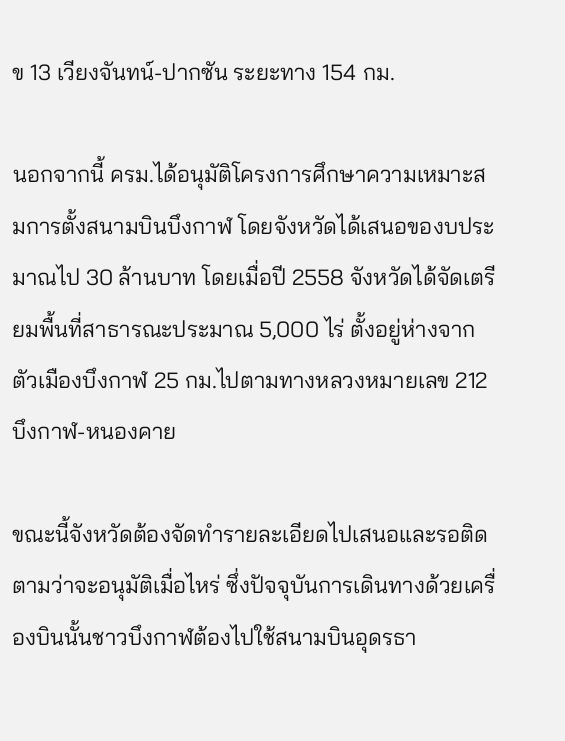ข 13 เวียงจันทน์-ปากซัน ระยะทาง 154 กม.

นอกจากนี้ ครม.ได้อนุมัติโครงการศึกษาความเหมาะสมการตั้งสนามบินบึงกาฬ โดยจังหวัดได้เสนอของบประมาณไป 30 ล้านบาท โดยเมื่อปี 2558 จังหวัดได้จัดเตรียมพื้นที่สาธารณะประมาณ 5,000 ไร่ ตั้งอยู่ห่างจากตัวเมืองบึงกาฬ 25 กม.ไปตามทางหลวงหมายเลข 212 บึงกาฬ-หนองคาย

ขณะนี้จังหวัดต้องจัดทำรายละเอียดไปเสนอและรอติดตามว่าจะอนุมัติเมื่อไหร่ ซึ่งปัจจุบันการเดินทางด้วยเครื่องบินนั้นชาวบึงกาฬต้องไปใช้สนามบินอุดรธา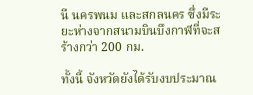นี นครพนม และสกลนคร ซึ่งมีระยะห่างจากสนามบินบึงกาฬที่จะสร้างกว่า 200 กม.

ทั้งนี้ จังหวัดยังได้รับงบประมาณ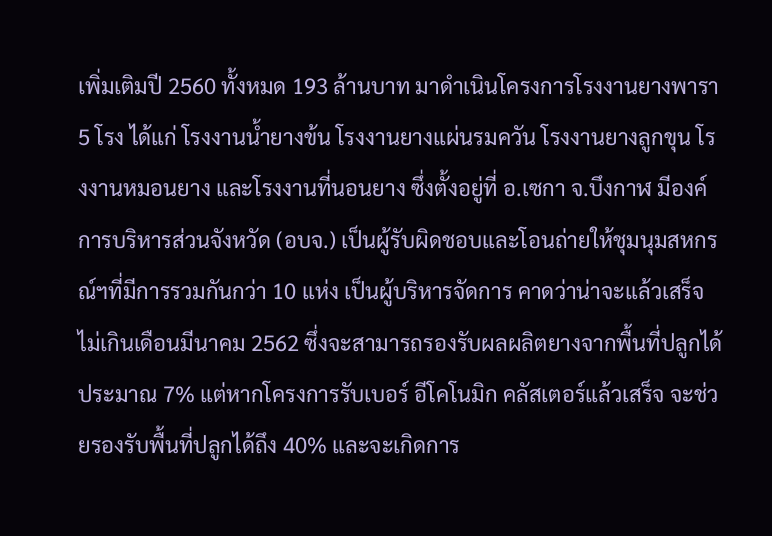เพิ่มเติมปี 2560 ทั้งหมด 193 ล้านบาท มาดำเนินโครงการโรงงานยางพารา 5 โรง ได้แก่ โรงงานน้ำยางข้น โรงงานยางแผ่นรมควัน โรงงานยางลูกขุน โรงงานหมอนยาง และโรงงานที่นอนยาง ซึ่งตั้งอยู่ที่ อ.เซกา จ.บึงกาฬ มีองค์การบริหารส่วนจังหวัด (อบจ.) เป็นผู้รับผิดชอบและโอนถ่ายให้ชุมนุมสหกรณ์ฯที่มีการรวมกันกว่า 10 แห่ง เป็นผู้บริหารจัดการ คาดว่าน่าจะแล้วเสร็จไม่เกินเดือนมีนาคม 2562 ซึ่งจะสามารถรองรับผลผลิตยางจากพื้นที่ปลูกได้ประมาณ 7% แต่หากโครงการรับเบอร์ อีโคโนมิก คลัสเตอร์แล้วเสร็จ จะช่วยรองรับพื้นที่ปลูกได้ถึง 40% และจะเกิดการ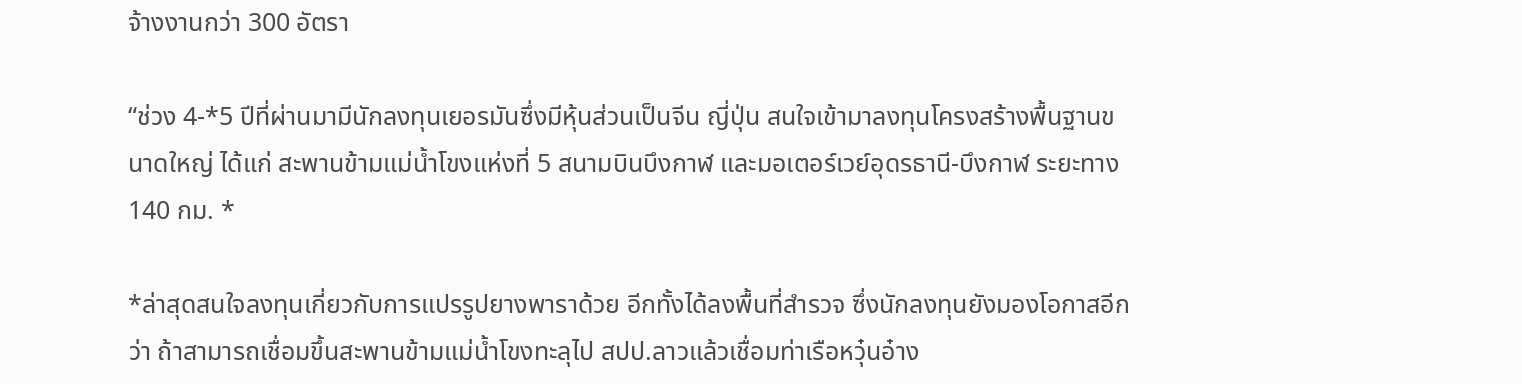จ้างงานกว่า 300 อัตรา

“ช่วง 4-*5 ปีที่ผ่านมามีนักลงทุนเยอรมันซึ่งมีหุ้นส่วนเป็นจีน ญี่ปุ่น สนใจเข้ามาลงทุนโครงสร้างพื้นฐานขนาดใหญ่ ได้แก่ สะพานข้ามแม่น้ำโขงแห่งที่ 5 สนามบินบึงกาฬ และมอเตอร์เวย์อุดรธานี-บึงกาฬ ระยะทาง 140 กม. *

*ล่าสุดสนใจลงทุนเกี่ยวกับการแปรรูปยางพาราด้วย อีกทั้งได้ลงพื้นที่สำรวจ ซึ่งนักลงทุนยังมองโอกาสอีกว่า ถ้าสามารถเชื่อมขึ้นสะพานข้ามแม่น้ำโขงทะลุไป สปป.ลาวแล้วเชื่อมท่าเรือหวุ๋นอ๋าง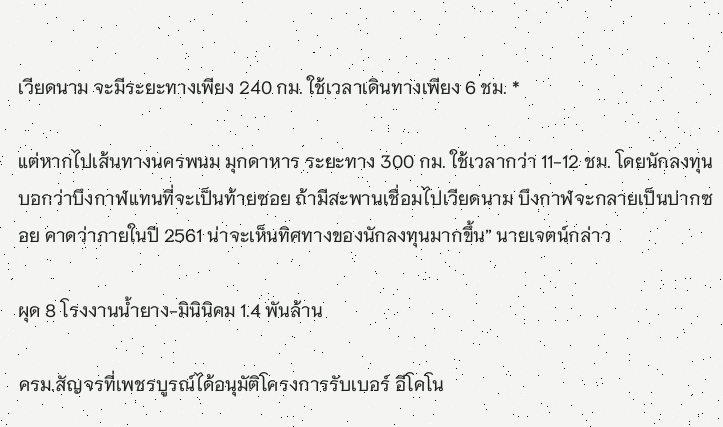เวียดนาม จะมีระยะทางเพียง 240 กม. ใช้เวลาเดินทางเพียง 6 ชม. *

แต่หากไปเส้นทางนครพนม มุกดาหาร ระยะทาง 300 กม. ใช้เวลากว่า 11-12 ชม. โดยนักลงทุนบอกว่าบึงกาฬแทนที่จะเป็นท้ายซอย ถ้ามีสะพานเชื่อมไปเวียดนาม บึงกาฬจะกลายเป็นปากซอย คาดว่าภายในปี 2561 น่าจะเห็นทิศทางของนักลงทุนมากขึ้น” นายเจตน์กล่าว

ผุด 8 โรงงานน้ำยาง-มินินิคม 1.4 พันล้าน

ครม.สัญจรที่เพชรบูรณ์ได้อนุมัติโครงการรับเบอร์ อีโคโน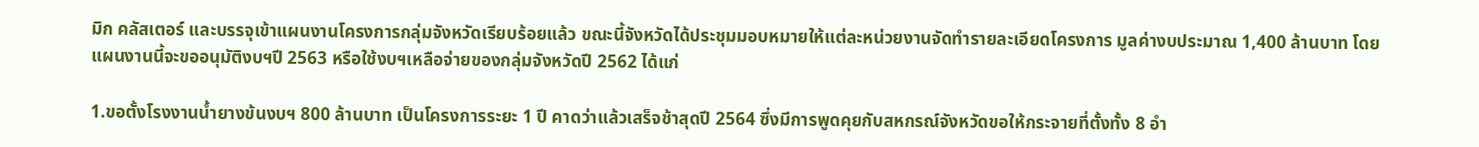มิก คลัสเตอร์ และบรรจุเข้าแผนงานโครงการกลุ่มจังหวัดเรียบร้อยแล้ว ขณะนี้จังหวัดได้ประชุมมอบหมายให้แต่ละหน่วยงานจัดทำรายละเอียดโครงการ มูลค่างบประมาณ 1,400 ล้านบาท โดยแผนงานนี้จะขออนุมัติงบฯปี 2563 หรือใช้งบฯเหลือจ่ายของกลุ่มจังหวัดปี 2562 ได้แก่

1.ขอตั้งโรงงานน้ำยางข้นงบฯ 800 ล้านบาท เป็นโครงการระยะ 1 ปี คาดว่าแล้วเสร็จช้าสุดปี 2564 ซึ่งมีการพูดคุยกับสหกรณ์จังหวัดขอให้กระจายที่ตั้งทั้ง 8 อำ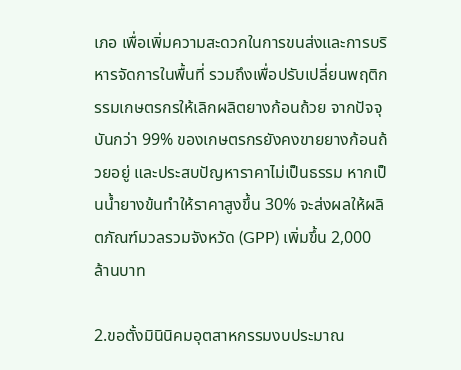เภอ เพื่อเพิ่มความสะดวกในการขนส่งและการบริหารจัดการในพื้นที่ รวมถึงเพื่อปรับเปลี่ยนพฤติกรรมเกษตรกรให้เลิกผลิตยางก้อนถ้วย จากปัจจุบันกว่า 99% ของเกษตรกรยังคงขายยางก้อนถ้วยอยู่ และประสบปัญหาราคาไม่เป็นธรรม หากเป็นน้ำยางข้นทำให้ราคาสูงขึ้น 30% จะส่งผลให้ผลิตภัณฑ์มวลรวมจังหวัด (GPP) เพิ่มขึ้น 2,000 ล้านบาท

2.ขอตั้งมินินิคมอุตสาหกรรมงบประมาณ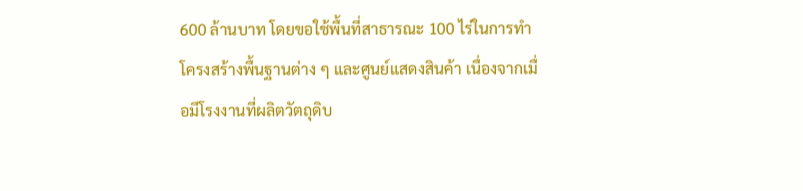600 ล้านบาท โดยขอใช้พื้นที่สาธารณะ 100 ไร่ในการทำโครงสร้างพื้นฐานต่าง ๆ และศูนย์แสดงสินค้า เนื่องจากเมื่อมีโรงงานที่ผลิตวัตถุดิบ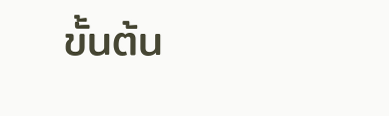ขั้นต้น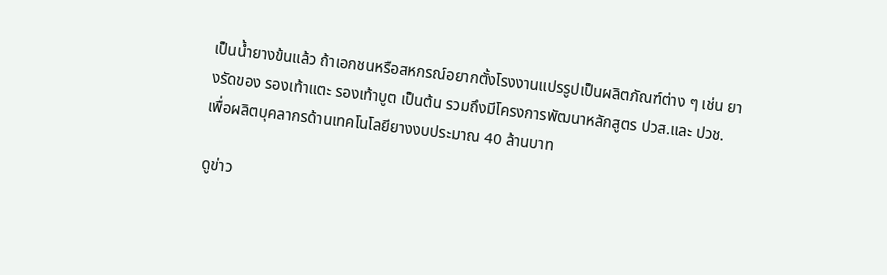เป็นน้ำยางข้นแล้ว ถ้าเอกชนหรือสหกรณ์อยากตั้งโรงงานแปรรูปเป็นผลิตภัณฑ์ต่าง ๆ เช่น ยางรัดของ รองเท้าแตะ รองเท้าบูต เป็นต้น รวมถึงมีโครงการพัฒนาหลักสูตร ปวส.และ ปวช. เพื่อผลิตบุคลากรด้านเทคโนโลยียางงบประมาณ 40 ล้านบาท

ดูข่าว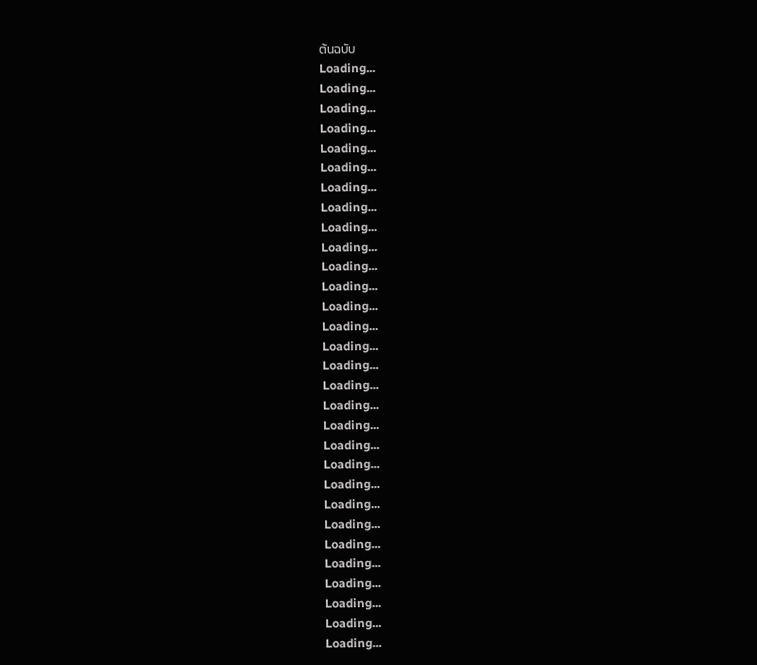ต้นฉบับ
Loading...
Loading...
Loading...
Loading...
Loading...
Loading...
Loading...
Loading...
Loading...
Loading...
Loading...
Loading...
Loading...
Loading...
Loading...
Loading...
Loading...
Loading...
Loading...
Loading...
Loading...
Loading...
Loading...
Loading...
Loading...
Loading...
Loading...
Loading...
Loading...
Loading...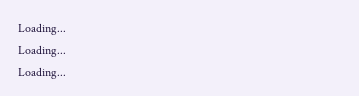Loading...
Loading...
Loading...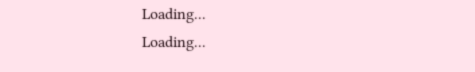Loading...
Loading...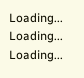Loading...
Loading...
Loading...